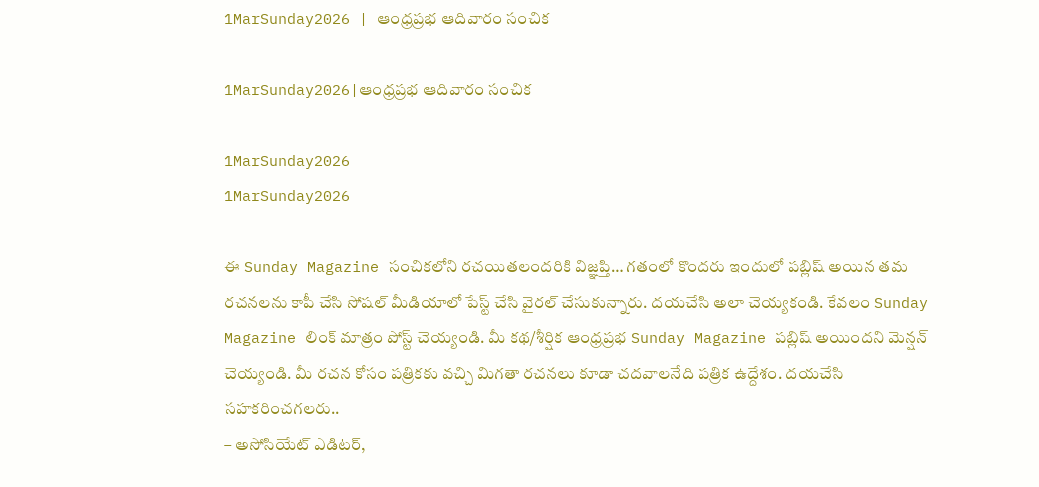1MarSunday2026 | ఆంధ్రప్రభ ఆదివారం సంచిక

1MarSunday2026|ఆంధ్రప్రభ ఆదివారం సంచిక

1MarSunday2026
1MarSunday2026

ఈ Sunday Magazine సంచికలోని రచయితలందరికి విజ్ఞప్తి… గతంలో కొందరు ఇందులో పబ్లిష్ అయిన తమ రచనలను కాపీ చేసి సోషల్ మీడియాలో పేస్ట్ చేసి వైరల్ చేసుకున్నారు. దయచేసి అలా చెయ్యకండి. కేవలం Sunday Magazine లింక్ మాత్రం పోస్ట్ చెయ్యండి. మీ కథ/శీర్షిక ఆంధ్రప్ర‌భ‌ Sunday Magazine పబ్లిష్ అయిందని మెన్షన్ చెయ్యండి. మీ రచన కోసం పత్రికకు వచ్చి మిగతా రచనలు కూడా చదవాలనేది పత్రిక ఉద్దేశం. దయచేసి సహకరించగలరు..
– అసోసియేట్ ఎడిటర్,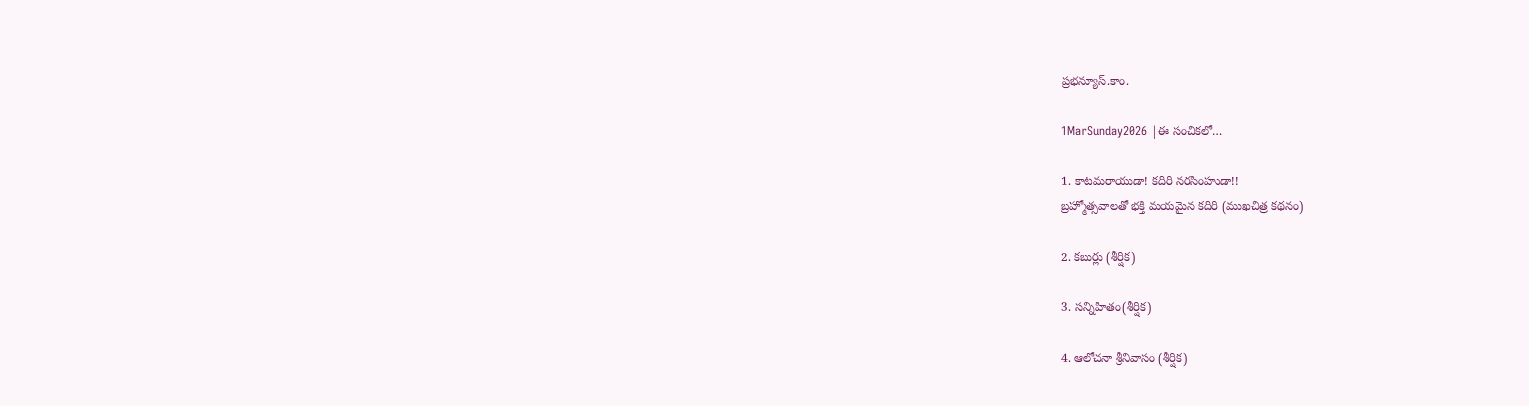ప్రభన్యూస్.కాం.

1MarSunday2026 |ఈ సంచికలో…

1. కాటమరాయుడా! కదిరి నరసింహుడా!!
బ్రహ్మోత్సవాలతో భక్తి మయమైన కదిరి (ముఖచిత్ర కథనం)

2. కబుర్లు (శీర్షిక)

3. సన్నిహితం(శీర్షిక)

4. ఆలోచనా శ్రీనివాసం (శీర్షిక)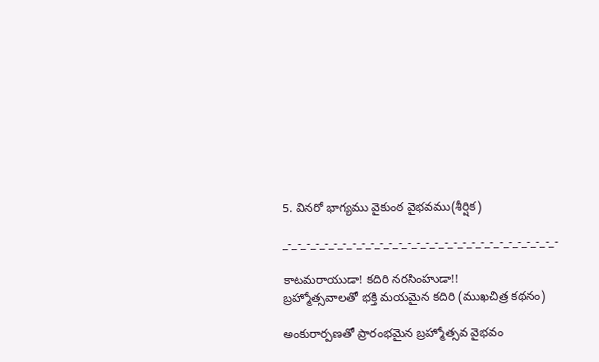5. వినరో భాగ్యము వైకుంఠ వైభవము(శీర్షిక)

_-_-_-_-_-_-_-_-_-_-_-_-_-_-_-_-_-_-_-_-_-_-_-_-_-_-_-_-_-_-

కాటమరాయుడా! కదిరి నరసింహుడా!!
బ్రహ్మోత్సవాలతో భక్తి మయమైన కదిరి (ముఖచిత్ర కథనం)

అంకురార్పణతో ప్రారంభమైన బ్రహ్మోత్సవ వైభవం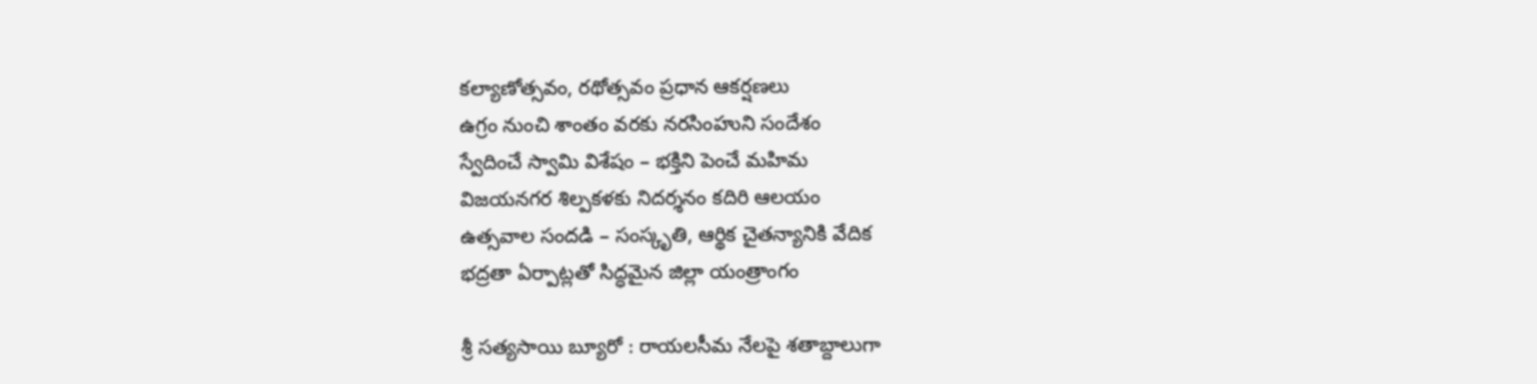కల్యాణోత్సవం, రథోత్సవం ప్రధాన ఆకర్షణలు
ఉగ్రం నుంచి శాంతం వరకు నరసింహుని సందేశం
స్వేదించే స్వామి విశేషం – భక్తిని పెంచే మహిమ
విజయనగర శిల్పకళకు నిదర్శనం కదిరి ఆలయం
ఉత్సవాల సందడి – సంస్కృతి, ఆర్థిక చైతన్యానికి వేదిక
భద్రతా ఏర్పాట్లతో సిద్ధమైన జిల్లా యంత్రాంగం

శ్రీ సత్యసాయి బ్యూరో : రాయలసీమ నేలపై శతాబ్దాలుగా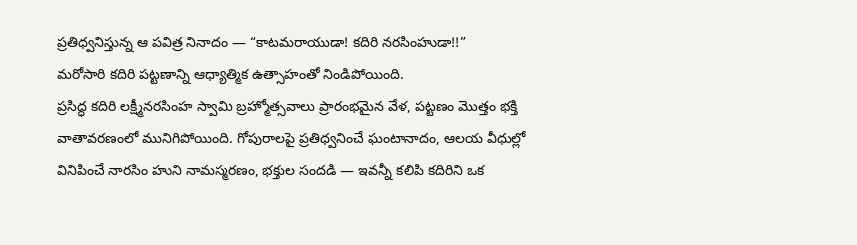ప్రతిధ్వనిస్తున్న ఆ పవిత్ర నినాదం — “కాటమరాయుడా! కదిరి నరసింహుడా!!”
మరోసారి కదిరి పట్టణాన్ని ఆధ్యాత్మిక ఉత్సాహంతో నిండిపోయింది.
ప్రసిద్ధ కదిరి లక్ష్మీనరసింహ స్వామి బ్రహ్మోత్సవాలు ప్రారంభమైన వేళ, పట్టణం మొత్తం భక్తి వాతావరణంలో మునిగిపోయింది. గోపురాలపై ప్రతిధ్వనించే ఘంటానాదం, ఆలయ వీధుల్లో వినిపించే నారసిం హుని నామస్మరణం, భక్తుల సందడి — ఇవన్నీ కలిపి కదిరిని ఒక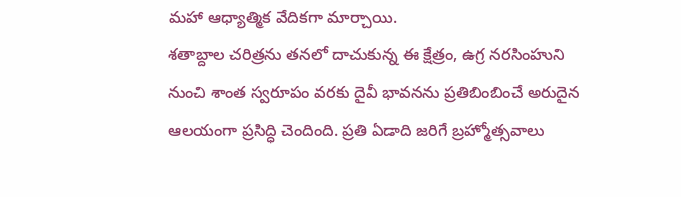మహా ఆధ్యాత్మిక వేదికగా మార్చాయి.
శతాబ్దాల చరిత్రను తనలో దాచుకున్న ఈ క్షేత్రం, ఉగ్ర నరసింహుని నుంచి శాంత స్వరూపం వరకు దైవీ భావనను ప్రతిబింబించే అరుదైన ఆలయంగా ప్రసిద్ధి చెందింది. ప్రతి ఏడాది జరిగే బ్రహ్మోత్సవాలు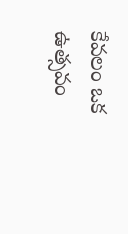కేవలం ఒక ఉత్సవం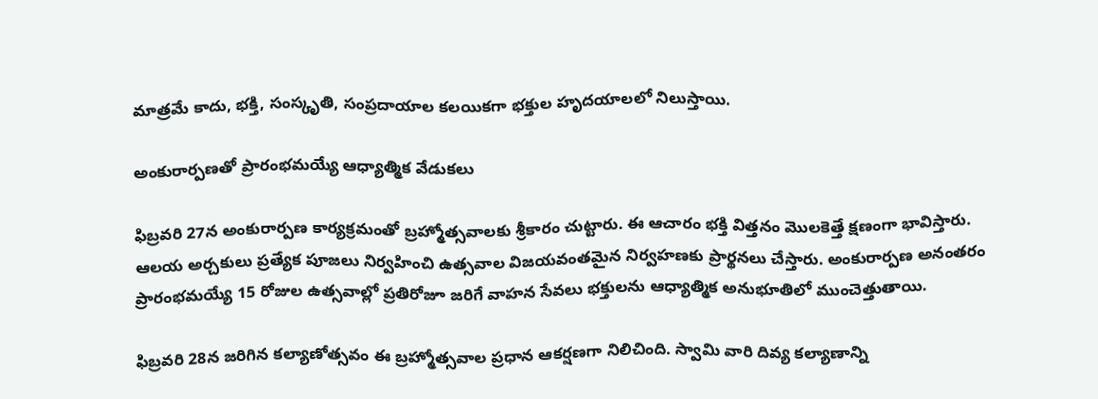మాత్రమే కాదు, భక్తి, సంస్కృతి, సంప్రదాయాల కలయికగా భక్తుల హృదయాలలో నిలుస్తాయి.

అంకురార్పణతో ప్రారంభమయ్యే ఆధ్యాత్మిక వేడుకలు

ఫిబ్రవరి 27న అంకురార్పణ కార్యక్రమంతో బ్రహ్మోత్సవాలకు శ్రీకారం చుట్టారు. ఈ ఆచారం భక్తి విత్తనం మొలకెత్తే క్షణంగా భావిస్తారు. ఆలయ అర్చకులు ప్రత్యేక పూజలు నిర్వహించి ఉత్సవాల విజయవంతమైన నిర్వహణకు ప్రార్థనలు చేస్తారు. అంకురార్పణ అనంతరం ప్రారంభమయ్యే 15 రోజుల ఉత్సవాల్లో ప్రతిరోజూ జరిగే వాహన సేవలు భక్తులను ఆధ్యాత్మిక అనుభూతిలో ముంచెత్తుతాయి.

ఫిబ్రవరి 28న జరిగిన కల్యాణోత్సవం ఈ బ్రహ్మోత్సవాల ప్రధాన ఆకర్షణగా నిలిచింది. స్వామి వారి దివ్య కల్యాణాన్ని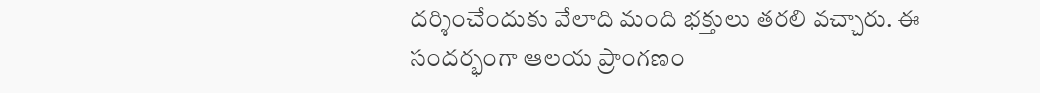దర్శించేందుకు వేలాది మంది భక్తులు తరలి వచ్చారు. ఈ సందర్భంగా ఆలయ ప్రాంగణం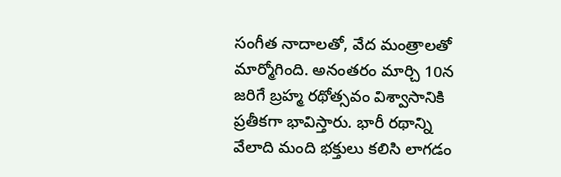సంగీత నాదాలతో, వేద మంత్రాలతో మార్మోగింది. అనంతరం మార్చి 10న జరిగే బ్రహ్మ రథోత్సవం విశ్వాసానికి ప్రతీకగా భావిస్తారు. భారీ రథాన్ని వేలాది మంది భక్తులు కలిసి లాగడం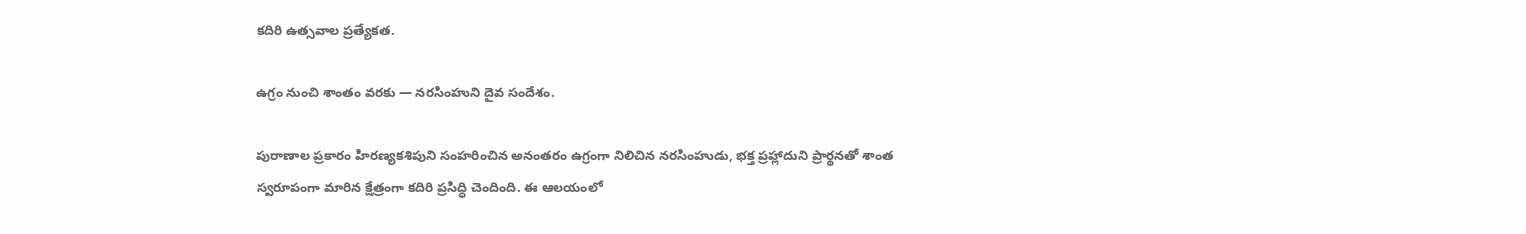కదిరి ఉత్సవాల ప్రత్యేకత.

ఉగ్రం నుంచి శాంతం వరకు — నరసింహుని దైవ సందేశం.

పురాణాల ప్రకారం హిరణ్యకశిపుని సంహరించిన అనంతరం ఉగ్రంగా నిలిచిన నరసింహుడు, భక్త ప్రహ్లాదుని ప్రార్థనతో శాంత స్వరూపంగా మారిన క్షేత్రంగా కదిరి ప్రసిద్ధి చెందింది. ఈ ఆలయంలో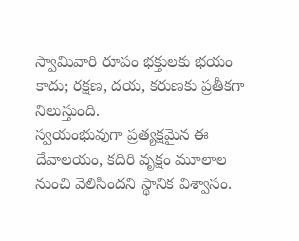స్వామివారి రూపం భక్తులకు భయం కాదు; రక్షణ, దయ, కరుణకు ప్రతీకగా నిలుస్తుంది.
స్వయంభువుగా ప్రత్యక్షమైన ఈ దేవాలయం, కదిరి వృక్షం మూలాల నుంచి వెలిసిందని స్థానిక విశ్వాసం.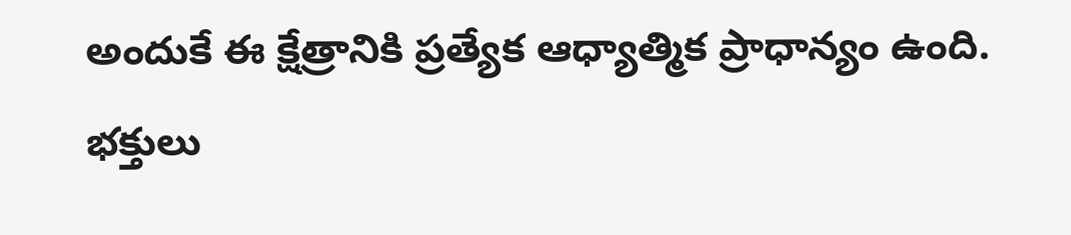అందుకే ఈ క్షేత్రానికి ప్రత్యేక ఆధ్యాత్మిక ప్రాధాన్యం ఉంది. భక్తులు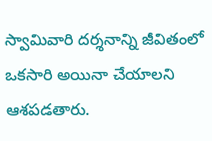స్వామివారి దర్శనాన్ని జీవితంలో ఒకసారి అయినా చేయాలని ఆశపడతారు.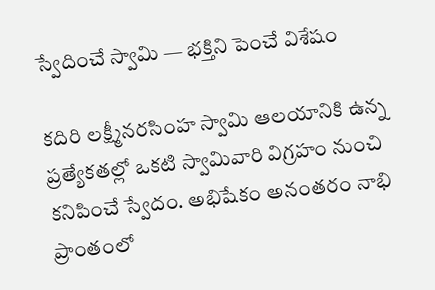స్వేదించే స్వామి — భక్తిని పెంచే విశేషం

కదిరి లక్ష్మీనరసింహ స్వామి ఆలయానికి ఉన్న ప్రత్యేకతల్లో ఒకటి స్వామివారి విగ్రహం నుంచి కనిపించే స్వేదం. అభిషేకం అనంతరం నాభి ప్రాంతంలో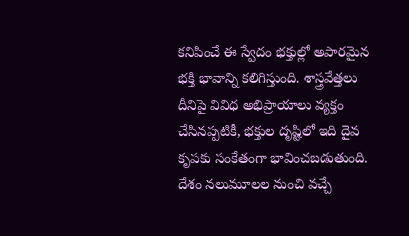కనిపించే ఈ స్వేదం భక్తుల్లో అపారమైన భక్తి భావాన్ని కలిగిస్తుంది. శాస్త్రవేత్తలు దీనిపై వివిధ అభిప్రాయాలు వ్యక్తం చేసినప్పటికీ, భక్తుల దృష్టిలో ఇది దైవ కృపకు సంకేతంగా భావించబడుతుంది.
దేశం నలుమూలల నుంచి వచ్చే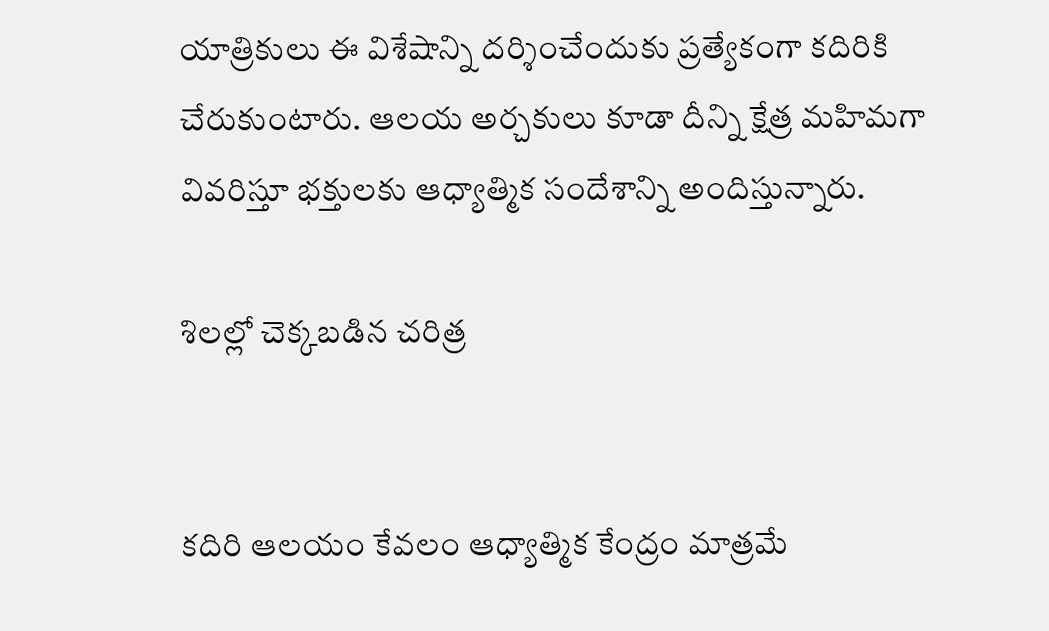యాత్రికులు ఈ విశేషాన్ని దర్శించేందుకు ప్రత్యేకంగా కదిరికి చేరుకుంటారు. ఆలయ అర్చకులు కూడా దీన్ని క్షేత్ర మహిమగా వివరిస్తూ భక్తులకు ఆధ్యాత్మిక సందేశాన్ని అందిస్తున్నారు.

శిలల్లో చెక్కబడిన చరిత్ర


కదిరి ఆలయం కేవలం ఆధ్యాత్మిక కేంద్రం మాత్రమే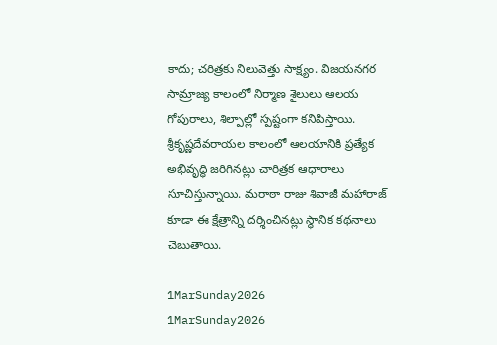కాదు; చరిత్రకు నిలువెత్తు సాక్ష్యం. విజయనగర సామ్రాజ్య కాలంలో నిర్మాణ శైలులు ఆలయ గోపురాలు, శిల్పాల్లో స్పష్టంగా కనిపిస్తాయి. శ్రీకృష్ణదేవరాయల కాలంలో ఆలయానికి ప్రత్యేక అభివృద్ధి జరిగినట్లు చారిత్రక ఆధారాలు సూచిస్తున్నాయి. మరాఠా రాజు శివాజీ మహారాజ్ కూడా ఈ క్షేత్రాన్ని దర్శించినట్లు స్థానిక కథనాలు చెబుతాయి.

1MarSunday2026
1MarSunday2026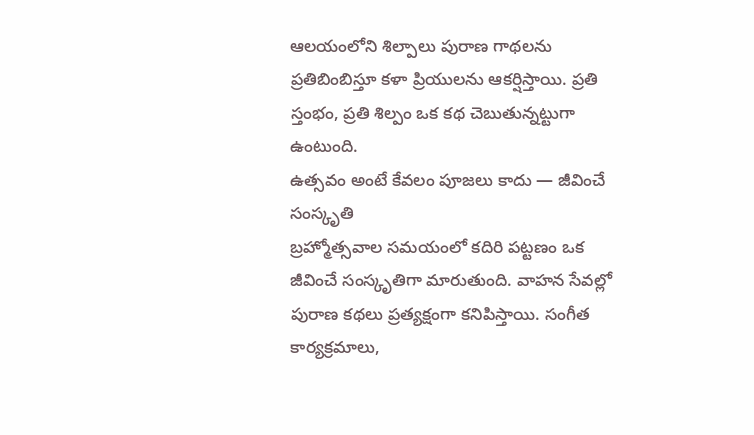ఆలయంలోని శిల్పాలు పురాణ గాథలను ప్రతిబింబిస్తూ కళా ప్రియులను ఆకర్షిస్తాయి. ప్రతి స్తంభం, ప్రతి శిల్పం ఒక కథ చెబుతున్నట్టుగా ఉంటుంది.
ఉత్సవం అంటే కేవలం పూజలు కాదు — జీవించే సంస్కృతి
బ్రహ్మోత్సవాల సమయంలో కదిరి పట్టణం ఒక జీవించే సంస్కృతిగా మారుతుంది. వాహన సేవల్లో పురాణ కథలు ప్రత్యక్షంగా కనిపిస్తాయి. సంగీత కార్యక్రమాలు,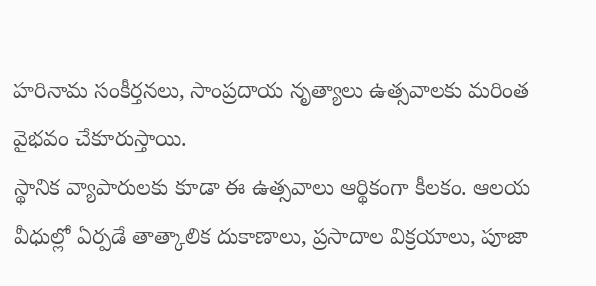హరినామ సంకీర్తనలు, సాంప్రదాయ నృత్యాలు ఉత్సవాలకు మరింత వైభవం చేకూరుస్తాయి.
స్థానిక వ్యాపారులకు కూడా ఈ ఉత్సవాలు ఆర్థికంగా కీలకం. ఆలయ వీధుల్లో ఏర్పడే తాత్కాలిక దుకాణాలు, ప్రసాదాల విక్రయాలు, పూజా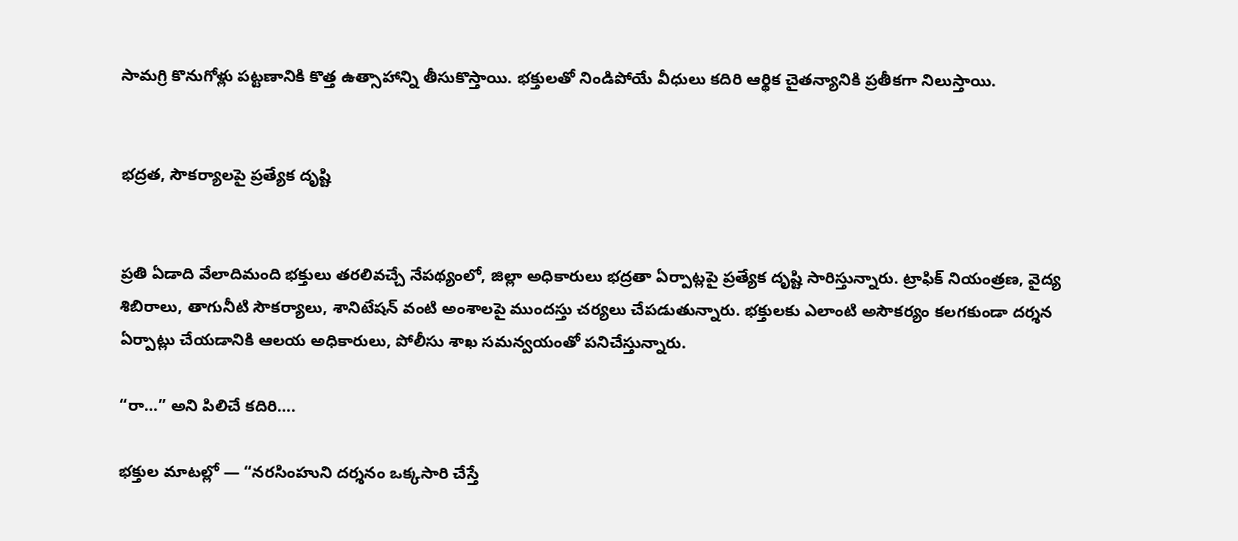సామగ్రి కొనుగోళ్లు పట్టణానికి కొత్త ఉత్సాహాన్ని తీసుకొస్తాయి. భక్తులతో నిండిపోయే వీధులు కదిరి ఆర్థిక చైతన్యానికి ప్రతీకగా నిలుస్తాయి.


భద్రత, సౌకర్యాలపై ప్రత్యేక దృష్టి


ప్రతి ఏడాది వేలాదిమంది భక్తులు తరలివచ్చే నేపథ్యంలో, జిల్లా అధికారులు భద్రతా ఏర్పాట్లపై ప్రత్యేక దృష్టి సారిస్తున్నారు. ట్రాఫిక్ నియంత్రణ, వైద్య శిబిరాలు, తాగునీటి సౌకర్యాలు, శానిటేషన్ వంటి అంశాలపై ముందస్తు చర్యలు చేపడుతున్నారు. భక్తులకు ఎలాంటి అసౌకర్యం కలగకుండా దర్శన ఏర్పాట్లు చేయడానికి ఆలయ అధికారులు, పోలీసు శాఖ సమన్వయంతో పనిచేస్తున్నారు.

“రా…” అని పిలిచే కదిరి….

భక్తుల మాటల్లో — “నరసింహుని దర్శనం ఒక్కసారి చేస్తే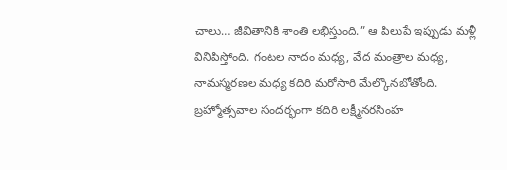చాలు… జీవితానికి శాంతి లభిస్తుంది.” ఆ పిలుపే ఇప్పుడు మళ్లీ వినిపిస్తోంది. గంటల నాదం మధ్య, వేద మంత్రాల మధ్య, నామస్మరణల మధ్య కదిరి మరోసారి మేల్కొనబోతోంది.
బ్రహ్మోత్సవాల సందర్భంగా కదిరి లక్ష్మీనరసింహ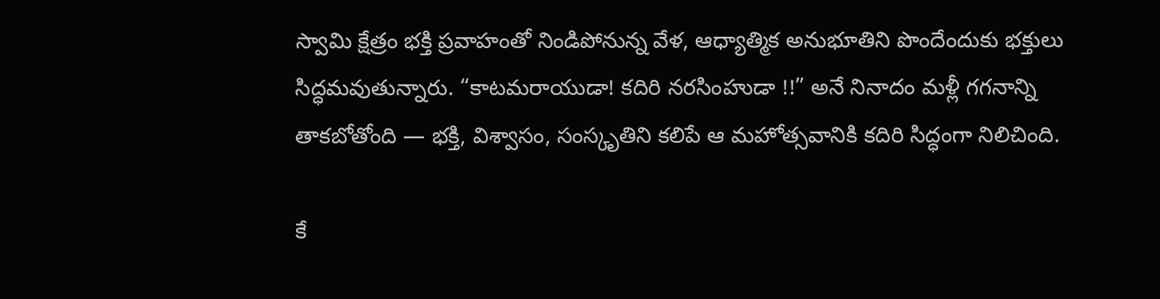స్వామి క్షేత్రం భక్తి ప్రవాహంతో నిండిపోనున్న వేళ, ఆధ్యాత్మిక అనుభూతిని పొందేందుకు భక్తులు సిద్ధమవుతున్నారు. “కాటమరాయుడా! కదిరి నరసింహుడా !!” అనే నినాదం మళ్లీ గగనాన్ని తాకబోతోంది — భక్తి, విశ్వాసం, సంస్కృతిని కలిపే ఆ మహోత్సవానికి కదిరి సిద్ధంగా నిలిచింది.

కే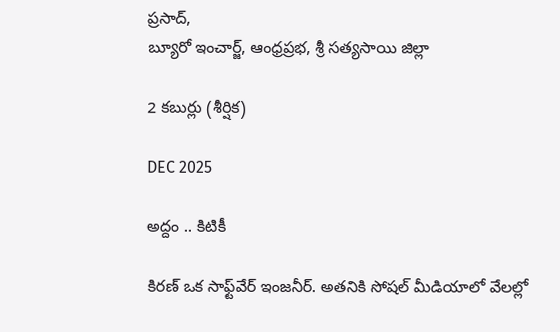ప్రసాద్,
బ్యూరో ఇంచార్జ్, ఆంధ్రప్రభ, శ్రీ సత్యసాయి జిల్లా

2 కబుర్లు (శీర్షిక)

DEC 2025

అద్దం .. కిటికీ

కిరణ్ ఒక సాఫ్ట్‌వేర్ ఇంజనీర్. అతనికి సోషల్ మీడియాలో వేలల్లో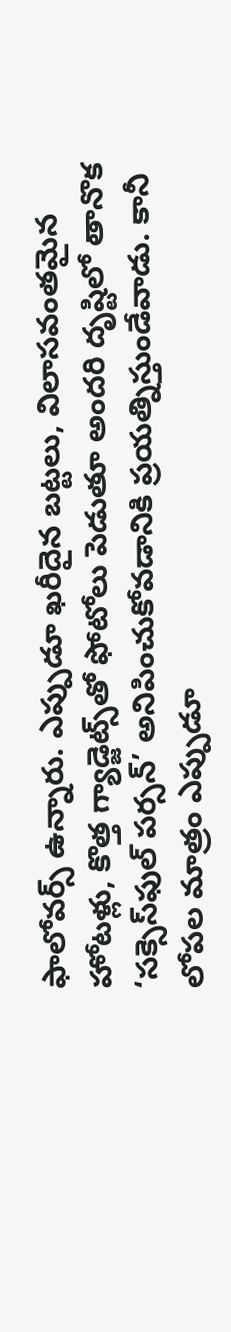ఫాలోవర్స్ ఉన్నారు. ఎప్పుడూ ఖరీదైన బట్టలు, విలాసవంతమైన హోటళ్లు, కొత్త గ్యాడ్జెట్స్‌తో ఫోటోలు పెడుతూ అందరి దృష్టిలో తానొక ‘సక్సెస్‌ఫుల్ పర్సన్’ అనిపించుకోవడానికి ప్రయత్నిస్తుండేవాడు. కానీ లోపల మాత్రం ఎప్పుడూ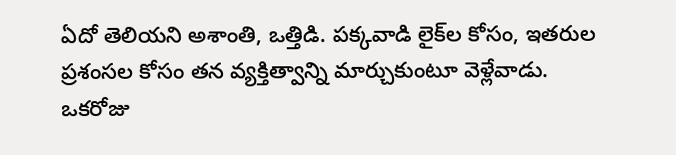ఏదో తెలియని అశాంతి, ఒత్తిడి. పక్కవాడి లైక్‌ల కోసం, ఇతరుల ప్రశంసల కోసం తన వ్యక్తిత్వాన్ని మార్చుకుంటూ వెళ్లేవాడు.
ఒకరోజు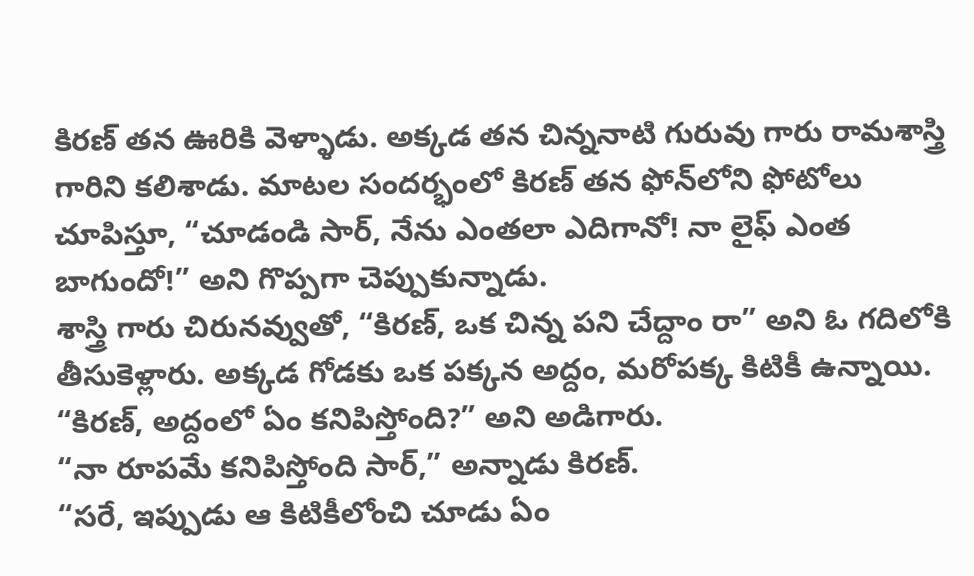కిరణ్ తన ఊరికి వెళ్ళాడు. అక్కడ తన చిన్ననాటి గురువు గారు రామశాస్త్రి గారిని కలిశాడు. మాటల సందర్భంలో కిరణ్ తన ఫోన్‌లోని ఫోటోలు చూపిస్తూ, “చూడండి సార్, నేను ఎంతలా ఎదిగానో! నా లైఫ్ ఎంత బాగుందో!” అని గొప్పగా చెప్పుకున్నాడు.
శాస్త్రి గారు చిరునవ్వుతో, “కిరణ్, ఒక చిన్న పని చేద్దాం రా” అని ఓ గదిలోకి తీసుకెళ్లారు. అక్కడ గోడకు ఒక పక్కన అద్దం, మరోపక్క కిటికీ ఉన్నాయి.
“కిరణ్, అద్దంలో ఏం కనిపిస్తోంది?” అని అడిగారు.
“నా రూపమే కనిపిస్తోంది సార్,” అన్నాడు కిరణ్.
“సరే, ఇప్పుడు ఆ కిటికీలోంచి చూడు ఏం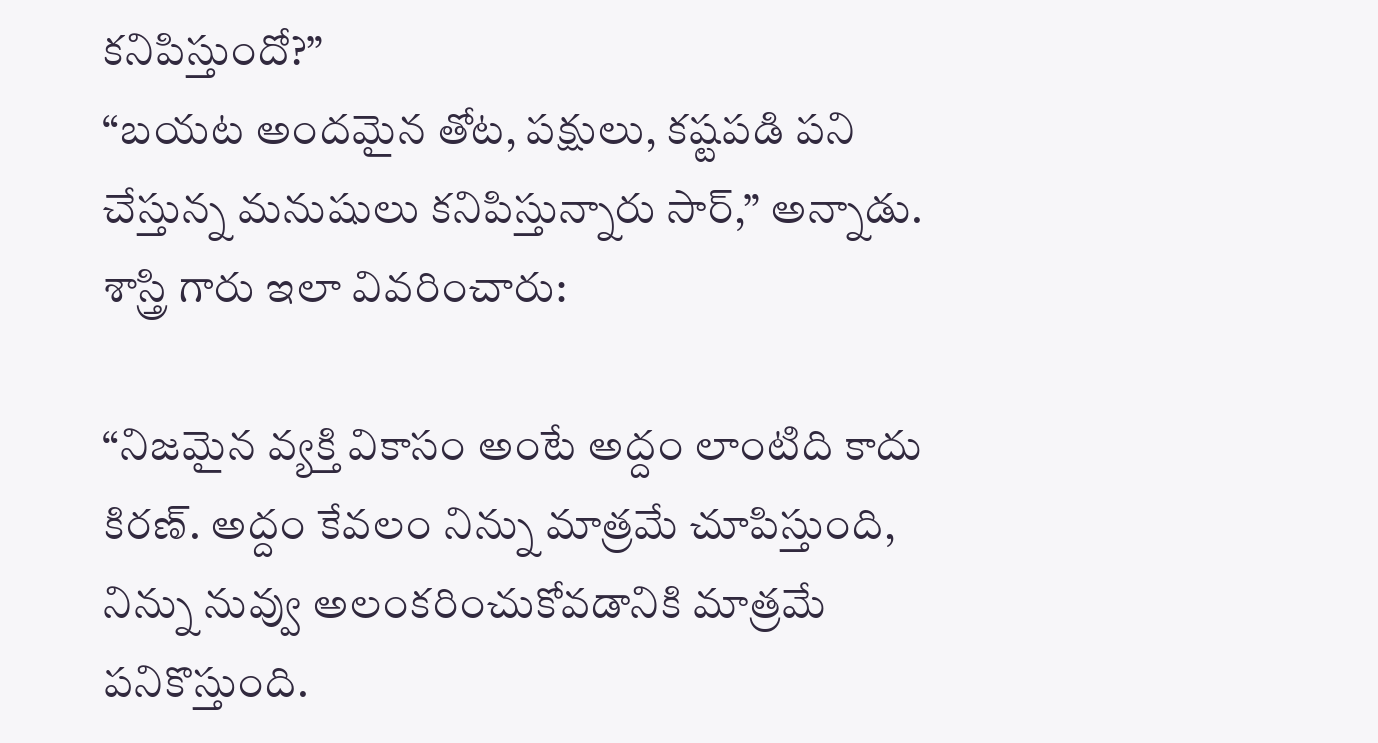కనిపిస్తుందో?”
“బయట అందమైన తోట, పక్షులు, కష్టపడి పని చేస్తున్న మనుషులు కనిపిస్తున్నారు సార్,” అన్నాడు.
శాస్త్రి గారు ఇలా వివరించారు:

“నిజమైన వ్యక్తి వికాసం అంటే అద్దం లాంటిది కాదు కిరణ్. అద్దం కేవలం నిన్ను మాత్రమే చూపిస్తుంది, నిన్ను నువ్వు అలంకరించుకోవడానికి మాత్రమే పనికొస్తుంది.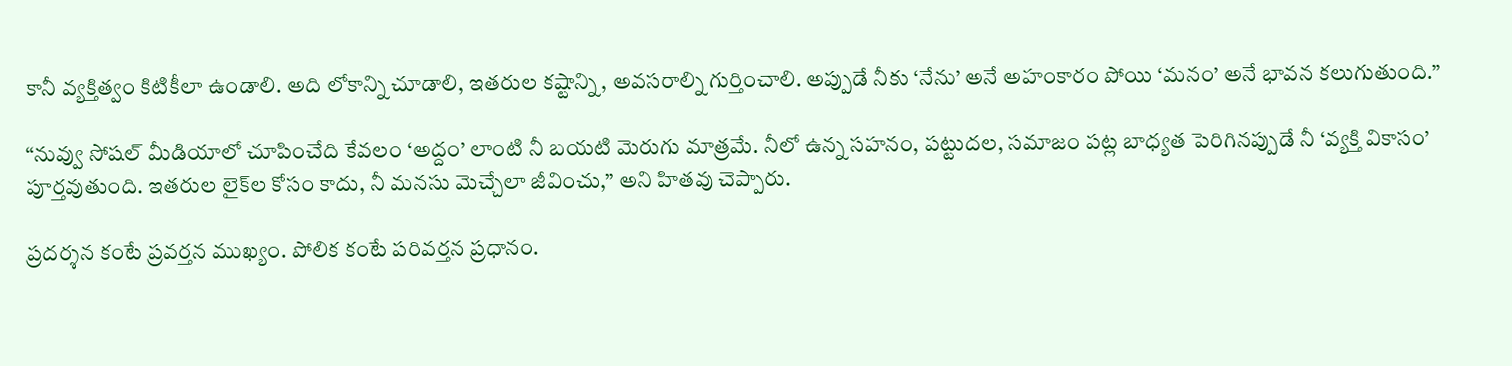కానీ వ్యక్తిత్వం కిటికీలా ఉండాలి. అది లోకాన్ని చూడాలి, ఇతరుల కష్టాన్ని, అవసరాల్ని గుర్తించాలి. అప్పుడే నీకు ‘నేను’ అనే అహంకారం పోయి ‘మనం’ అనే భావన కలుగుతుంది.”

“నువ్వు సోషల్ మీడియాలో చూపించేది కేవలం ‘అద్దం’ లాంటి నీ బయటి మెరుగు మాత్రమే. నీలో ఉన్న సహనం, పట్టుదల, సమాజం పట్ల బాధ్యత పెరిగినప్పుడే నీ ‘వ్యక్తి వికాసం’ పూర్తవుతుంది. ఇతరుల లైక్‌ల కోసం కాదు, నీ మనసు మెచ్చేలా జీవించు,” అని హితవు చెప్పారు.

ప్రదర్శన కంటే ప్రవర్తన ముఖ్యం. పోలిక కంటే పరివర్తన ప్రధానం.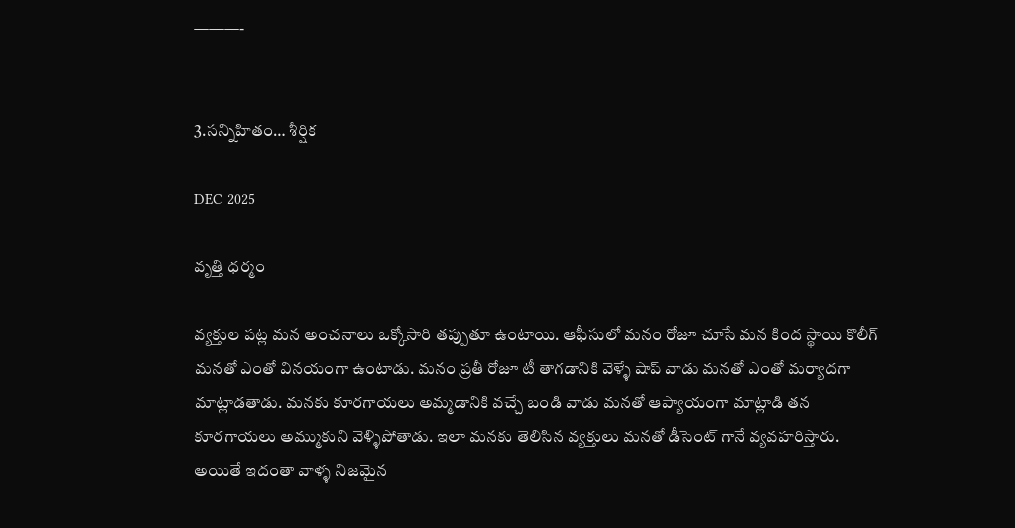———-


3.సన్నిహితం… శీర్షిక

DEC 2025

వృత్తి ధర్మం

వ్యక్తుల పట్ల మన అంచనాలు ఒక్కోసారి తప్పుతూ ఉంటాయి. ఆఫీసులో మనం రోజూ చూసే మన కింద స్థాయి కొలీగ్ మనతో ఎంతో వినయంగా ఉంటాడు. మనం ప్రతీ రోజూ టీ తాగడానికి వెళ్ళే షాప్ వాడు మనతో ఎంతో మర్యాదగా మాట్లాడతాడు. మనకు కూరగాయలు అమ్మడానికి వచ్చే బండి వాడు మనతో ఆప్యాయంగా మాట్లాడి తన కూరగాయలు అమ్ముకుని వెళ్ళిపోతాడు. ఇలా మనకు తెలిసిన వ్యక్తులు మనతో డీసెంట్ గానే వ్యవహరిస్తారు. అయితే ఇదంతా వాళ్ళ నిజమైన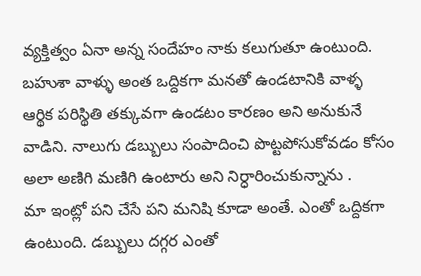వ్యక్తిత్వం ఏనా అన్న సందేహం నాకు కలుగుతూ ఉంటుంది. బహుశా వాళ్ళు అంత ఒద్దికగా మనతో ఉండటానికి వాళ్ళ ఆర్థిక పరిస్థితి తక్కువగా ఉండటం కారణం అని అనుకునే వాడిని. నాలుగు డబ్బులు సంపాదించి పొట్టపోసుకోవడం కోసం అలా అణిగి మణిగి ఉంటారు అని నిర్ధారించుకున్నాను .
మా ఇంట్లో పని చేసే పని మనిషి కూడా అంతే. ఎంతో ఒద్దికగా ఉంటుంది. డబ్బులు దగ్గర ఎంతో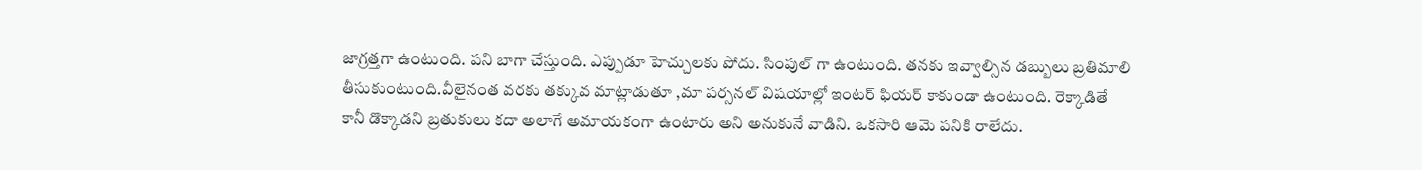జాగ్రత్తగా ఉంటుంది. పని బాగా చేస్తుంది. ఎప్పుడూ హెచ్చులకు పోదు. సింపుల్ గా ఉంటుంది. తనకు ఇవ్వాల్సిన డబ్బులు బ్రతిమాలి తీసుకుంటుంది.వీలైనంత వరకు తక్కువ మాట్లాడుతూ ,మా పర్సనల్ విషయాల్లో ఇంటర్ ఫియర్ కాకుండా ఉంటుంది. రెక్కాడితే కానీ డొక్కాడని బ్రతుకులు కదా అలాగే అమాయకంగా ఉంటారు అని అనుకునే వాడిని. ఒకసారి ఆమె పనికి రాలేదు.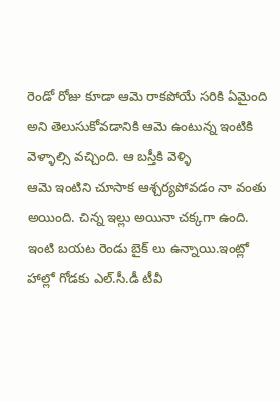రెండో రోజు కూడా ఆమె రాకపోయే సరికి ఏమైంది అని తెలుసుకోవడానికి ఆమె ఉంటున్న ఇంటికి వెళ్ళాల్సి వచ్చింది. ఆ బస్తీకి వెళ్ళి
ఆమె ఇంటిని చూసాక ఆశ్చర్యపోవడం నా వంతు అయింది. చిన్న ఇల్లు అయినా చక్కగా ఉంది. ఇంటి బయట రెండు బైక్ లు ఉన్నాయి.ఇంట్లో హాల్లో గోడకు ఎల్.సీ.డీ టీవీ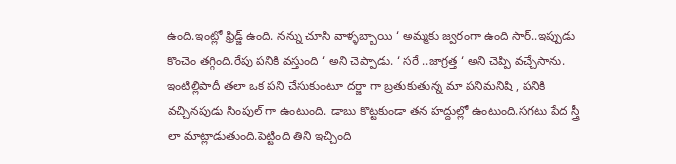ఉంది.ఇంట్లో ఫ్రిడ్జ్ ఉంది. నన్ను చూసి వాళ్ళబ్బాయి ‘ అమ్మకు జ్వరంగా ఉంది సార్..ఇప్పుడు కొంచెం తగ్గింది.రేపు పనికి వస్తుంది ‘ అని చెప్పాడు. ‘ సరే ..జాగ్రత్త ‘ అని చెప్పి వచ్చేసాను. ఇంటిల్లిపాదీ తలా ఒక పని చేసుకుంటూ దర్జా గా బ్రతుకుతున్న మా పనిమనిషి , పనికి వచ్చినపుడు సింపుల్ గా ఉంటుంది. డాబు కొట్టకుండా తన హద్దుల్లో ఉంటుంది.సగటు పేద స్త్రీ లా మాట్లాడుతుంది.పెట్టింది తిని ఇచ్చింది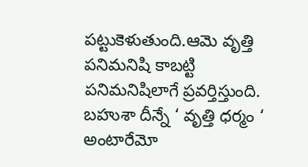పట్టుకెళుతుంది.ఆమె వృత్తి పనిమనిషి కాబట్టి పనిమనిషిలాగే ప్రవర్తిస్తుంది. బహుశా దీన్నే ‘ వృత్తి ధర్మం ‘ అంటారేమో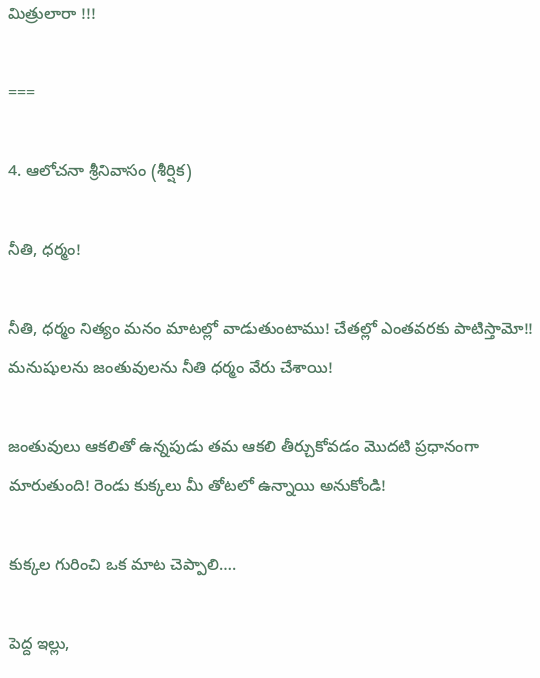మిత్రులారా !!!

===

4. ఆలోచనా శ్రీనివాసం (శీర్షిక)

నీతి, ధర్మం!

నీతి, ధర్మం నిత్యం మనం మాటల్లో వాడుతుంటాము! చేతల్లో ఎంతవరకు పాటిస్తామో!! మనుషులను జంతువులను నీతి ధర్మం వేరు చేశాయి!

జంతువులు ఆకలితో ఉన్నపుడు తమ ఆకలి తీర్చుకోవడం మొదటి ప్రధానంగా మారుతుంది! రెండు కుక్కలు మీ తోటలో ఉన్నాయి అనుకోండి!

కుక్కల గురించి ఒక మాట చెప్పాలి….

పెద్ద ఇల్లు,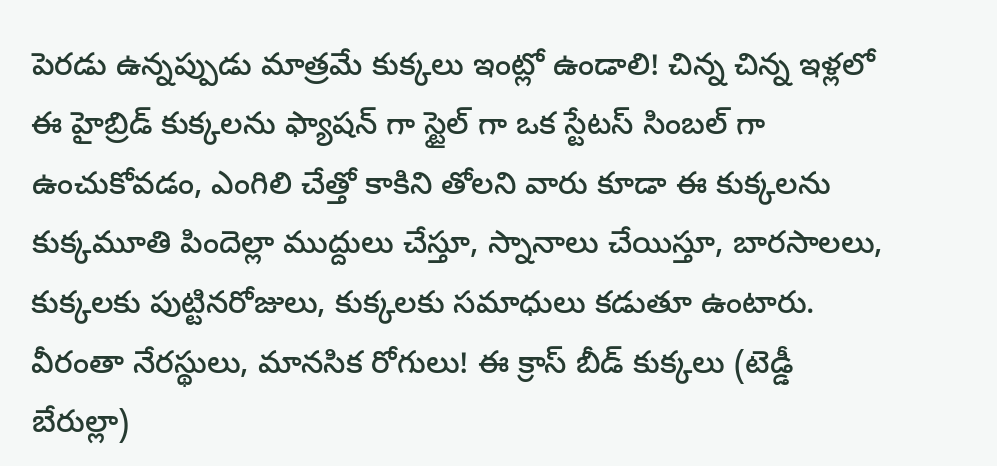పెరడు ఉన్నప్పుడు మాత్రమే కుక్కలు ఇంట్లో ఉండాలి! చిన్న చిన్న ఇళ్లలో ఈ హైబ్రిడ్ కుక్కలను ఫ్యాషన్ గా స్టైల్ గా ఒక స్టేటస్ సింబల్ గా ఉంచుకోవడం, ఎంగిలి చేత్తో కాకిని తోలని వారు కూడా ఈ కుక్కలను కుక్కమూతి పిందెల్లా ముద్దులు చేస్తూ, స్నానాలు చేయిస్తూ, బారసాలలు, కుక్కలకు పుట్టినరోజులు, కుక్కలకు సమాధులు కడుతూ ఉంటారు. వీరంతా నేరస్థులు, మానసిక రోగులు! ఈ క్రాస్ బీడ్ కుక్కలు (టెడ్డీ బేరుల్లా)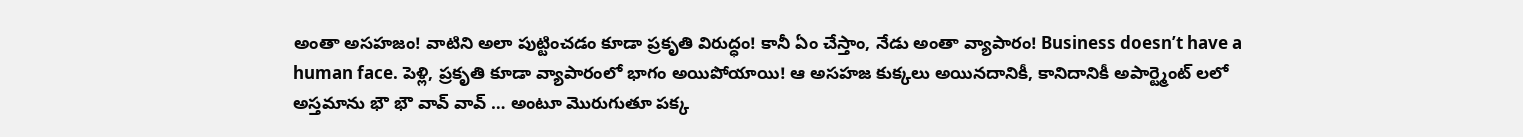అంతా అసహజం! వాటిని అలా పుట్టించడం కూడా ప్రకృతి విరుద్ధం! కానీ ఏం చేస్తాం, నేడు అంతా వ్యాపారం! Business doesn’t have a human face. పెళ్లి, ప్రకృతి కూడా వ్యాపారంలో భాగం అయిపోయాయి! ఆ అసహజ కుక్కలు అయినదానికీ, కానిదానికీ అపార్ట్మెంట్ లలో అస్తమాను భౌ భౌ వావ్ వావ్ … అంటూ మొరుగుతూ పక్క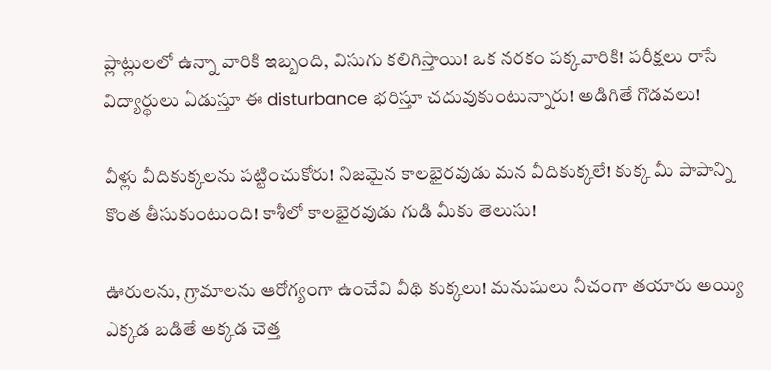ప్లాట్లులలో ఉన్నా వారికి ఇబ్బంది, విసుగు కలిగిస్తాయి! ఒక నరకం పక్కవారికి! పరీక్షలు రాసే విద్యార్థులు ఏడుస్తూ ఈ disturbance భరిస్తూ చదువుకుంటున్నారు! అడిగితే గొడవలు!

వీళ్లు వీదికుక్కలను పట్టించుకోరు! నిజమైన కాలభైరవుడు మన వీదికుక్కలే! కుక్క మీ పాపాన్ని కొంత తీసుకుంటుంది! కాశీలో కాలభైరవుడు గుడి మీకు తెలుసు!

ఊరులను, గ్రామాలను ఆరోగ్యంగా ఉంచేవి వీథి కుక్కలు! మనుషులు నీచంగా తయారు అయ్యి ఎక్కడ బడితే అక్కడ చెత్త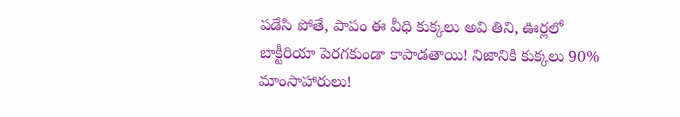పడేసి పోతే, పాపం ఈ వీధి కుక్కలు అవి తిని, ఊర్లలో బాక్టీరియా పెరగకుండా కాపాడతాయి! నిజానికి కుక్కలు 90% మాంసాహారులు!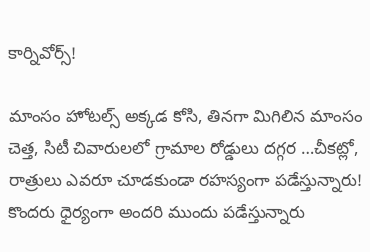కార్నివోర్స్!

మాంసం హోటల్స్ అక్కడ కోసి, తినగా మిగిలిన మాంసం చెత్త, సిటీ చివారులలో గ్రామాల రోడ్డులు దగ్గర …చీకట్లో, రాత్రులు ఎవరూ చూడకుండా రహస్యంగా పడేస్తున్నారు! కొందరు ధైర్యంగా అందరి ముందు పడేస్తున్నారు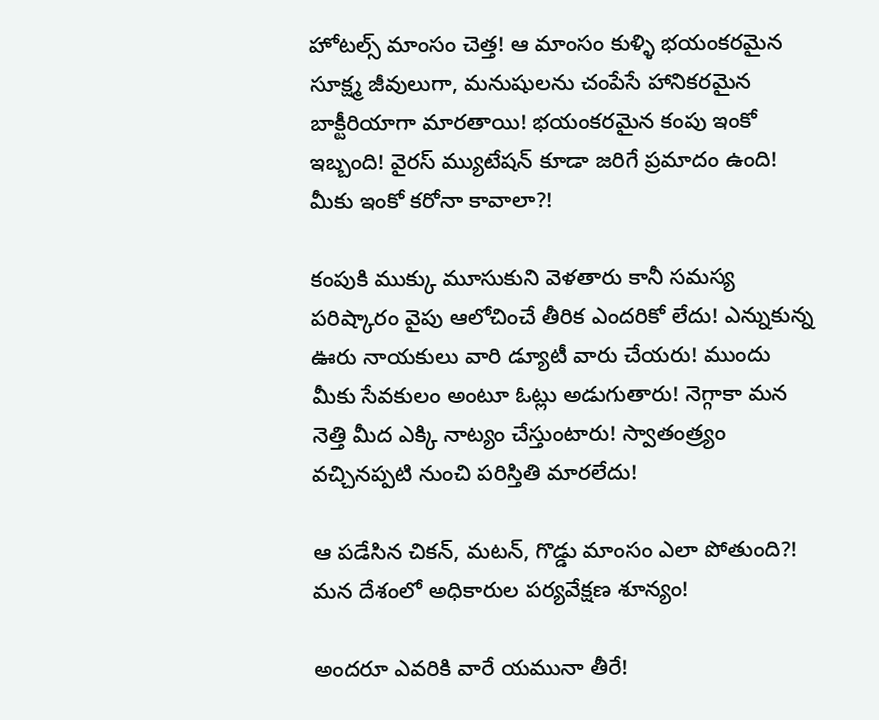హోటల్స్ మాంసం చెత్త! ఆ మాంసం కుళ్ళి భయంకరమైన సూక్ష్మ జీవులుగా, మనుషులను చంపేసే హానికరమైన బాక్టీరియాగా మారతాయి! భయంకరమైన కంపు ఇంకో ఇబ్బంది! వైరస్ మ్యుటేషన్ కూడా జరిగే ప్రమాదం ఉంది! మీకు ఇంకో కరోనా కావాలా?!

కంపుకి ముక్కు మూసుకుని వెళతారు కానీ సమస్య పరిష్కారం వైపు ఆలోచించే తీరిక ఎందరికో లేదు! ఎన్నుకున్న ఊరు నాయకులు వారి డ్యూటీ వారు చేయరు! ముందు మీకు సేవకులం అంటూ ఓట్లు అడుగుతారు! నెగ్గాకా మన నెత్తి మీద ఎక్కి నాట్యం చేస్తుంటారు! స్వాతంత్ర్యం వచ్చినప్పటి నుంచి పరిస్తితి మారలేదు!

ఆ పడేసిన చికన్, మటన్, గొడ్డు మాంసం ఎలా పోతుంది?! మన దేశంలో అధికారుల పర్యవేక్షణ శూన్యం!

అందరూ ఎవరికి వారే యమునా తీరే!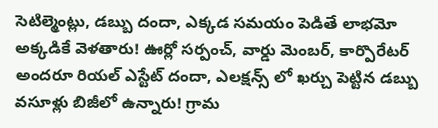సెటిల్మెంట్లు, డబ్బు దందా, ఎక్కడ సమయం పెడితే లాభమో అక్కడికే వెళతారు! ఊర్లో సర్పంచ్, వార్డు మెంబర్, కార్పొరేటర్ అందరూ రియల్ ఎస్టేట్ దందా, ఎలక్షన్స్ లో ఖర్చు పెట్టిన డబ్బు వసూళ్లు బిజీలో ఉన్నారు! గ్రామ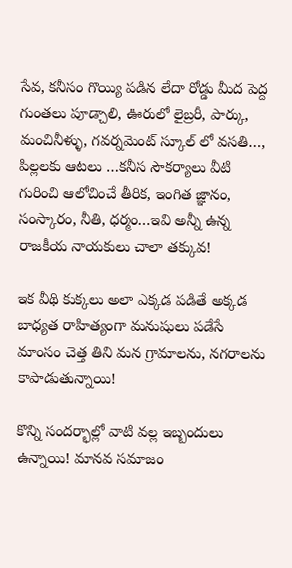సేవ, కనీసం గొయ్యి పడిన లేదా రోడ్డు మీద పెద్ద గుంతలు పూడ్చాలి, ఊరులో లైబ్రరీ, పార్కు, మంచినీళ్ళు, గవర్నమెంట్ స్కూల్ లో వసతి…, పిల్లలకు ఆటలు …కనీస సౌకర్యాలు వీటి గురించి ఆలోచించే తీరిక, ఇంగిత జ్ఞానం, సంస్కారం, నీతి, ధర్మం…ఇవి అన్నీ ఉన్న రాజకీయ నాయకులు చాలా తక్కువ!

ఇక వీథి కుక్కలు అలా ఎక్కడ పడితే అక్కడ బాధ్యత రాహిత్యంగా మనుషులు పడేసే మాంసం చెత్త తిని మన గ్రామాలను, నగరాలను కాపాడుతున్నాయి!

కొన్ని సందర్భాల్లో వాటి వల్ల ఇబ్బందులు ఉన్నాయి! మానవ సమాజం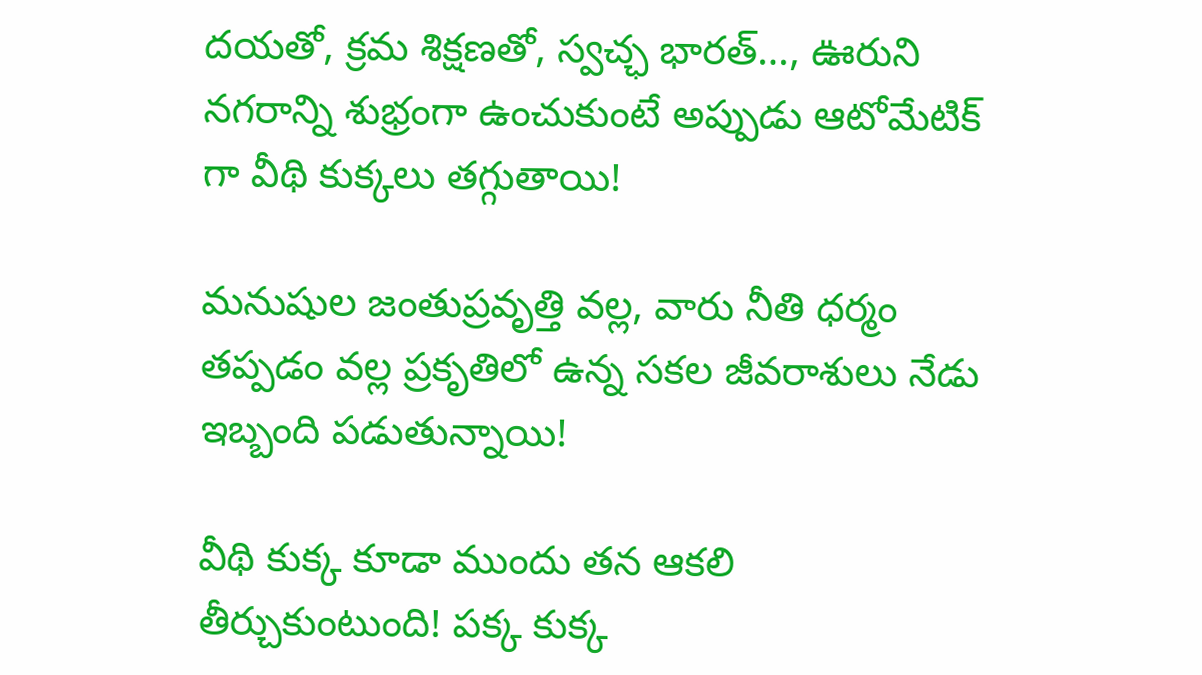దయతో, క్రమ శిక్షణతో, స్వచ్ఛ భారత్…, ఊరుని నగరాన్ని శుభ్రంగా ఉంచుకుంటే అప్పుడు ఆటోమేటిక్ గా వీథి కుక్కలు తగ్గుతాయి!

మనుషుల జంతుప్రవృత్తి వల్ల, వారు నీతి ధర్మం తప్పడం వల్ల ప్రకృతిలో ఉన్న సకల జీవరాశులు నేడు ఇబ్బంది పడుతున్నాయి!

వీథి కుక్క కూడా ముందు తన ఆకలి తీర్చుకుంటుంది! పక్క కుక్క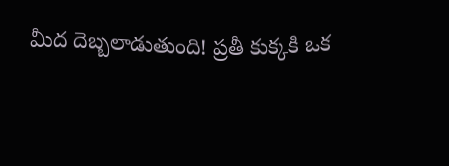మీద దెబ్బలాడుతుంది! ప్రతీ కుక్కకి ఒక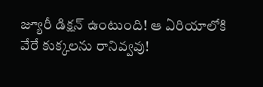జ్యూరీ డిక్షన్ ఉంటుంది! ఆ ఏరియాలోకి వేరే కుక్కలను రానివ్వవు!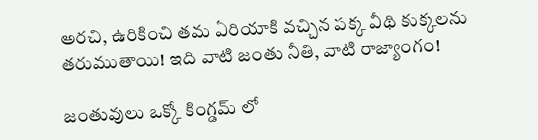అరచి, ఉరికించి తమ ఏరియాకి వచ్చిన పక్క వీథి కుక్కలను తరుముతాయి! ఇది వాటి జంతు నీతి, వాటి రాజ్యాంగం!

జంతువులు ఒక్కో కింగ్డమ్ లో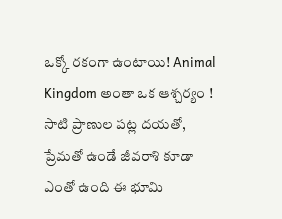ఒక్కో రకంగా ఉంటాయి! Animal Kingdom అంతా ఒక ఆశ్చర్యం ! సాటి ప్రాణుల పట్ల దయతో, ప్రేమతో ఉండే జీవరాశి కూడా ఎంతో ఉంది ఈ భూమి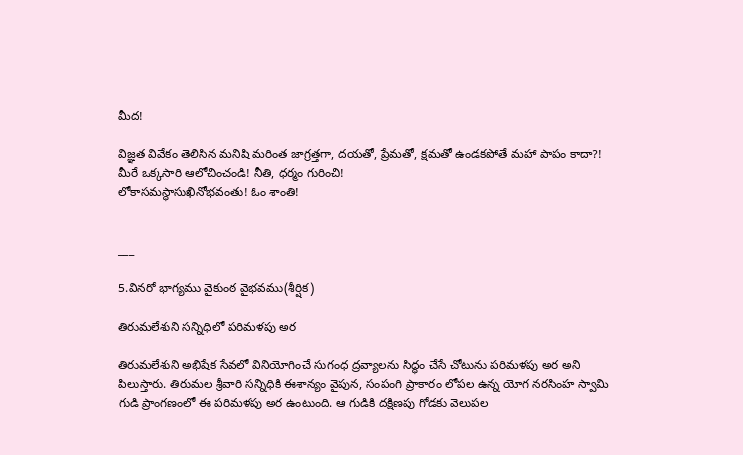మీద!

విజ్ఞత వివేకం తెలిసిన మనిషి మరింత జాగ్రత్తగా, దయతో, ప్రేమతో, క్షమతో ఉండకపోతే మహా పాపం కాదా?! మీరే ఒక్కసారి ఆలోచించండి! నీతి, ధర్మం గురించి!
లోకాసమస్థాసుఖినోభవంతు! ఓం శాంతి!


___

5.వినరో భాగ్యము వైకుంఠ వైభవము(శీర్షిక)

తిరుమలేశుని సన్నిధిలో పరిమళపు అర

తిరుమలేశుని అభిషేక సేవలో వినియోగించే సుగంధ ద్రవ్యాలను సిద్ధం చేసే చోటును పరిమళపు అర అని పిలుస్తారు. తిరుమల శ్రీవారి సన్నిధికి ఈశాన్యం వైపున, సంపంగి ప్రాకారం లోపల ఉన్న యోగ నరసింహ స్వామి గుడి ప్రాంగణంలో ఈ పరిమళపు అర ఉంటుంది. ఆ గుడికి దక్షిణపు గోడకు వెలుపల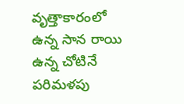వృత్తాకారంలో ఉన్న సాన రాయి ఉన్న చోటినే పరిమళపు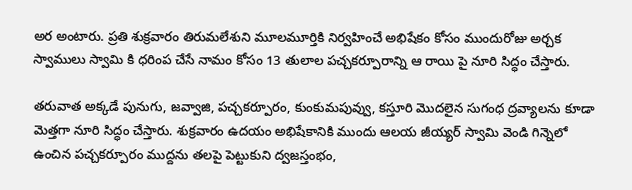అర అంటారు. ప్రతి శుక్రవారం తిరుమలేశుని మూలమూర్తికి నిర్వహించే అభిషేకం కోసం ముందురోజు అర్చక స్వాములు స్వామి కి ధరింప చేసే నామం కోసం 13 తులాల పచ్చకర్పూరాన్ని ఆ రాయి పై నూరి సిద్ధం చేస్తారు.

తరువాత అక్కడే పునుగు, జవ్వాజి, పచ్చకర్పూరం, కుంకుమపువ్వు, కస్తూరి మొదలైన సుగంధ ద్రవ్యాలను కూడా మెత్తగా నూరి సిద్ధం చేస్తారు. శుక్రవారం ఉదయం అభిషేకానికి ముందు ఆలయ జీయ్యర్ స్వామి వెండి గిన్నెలో ఉంచిన పచ్చకర్పూరం ముద్దను తలపై పెట్టుకుని ద్వజస్తంభం,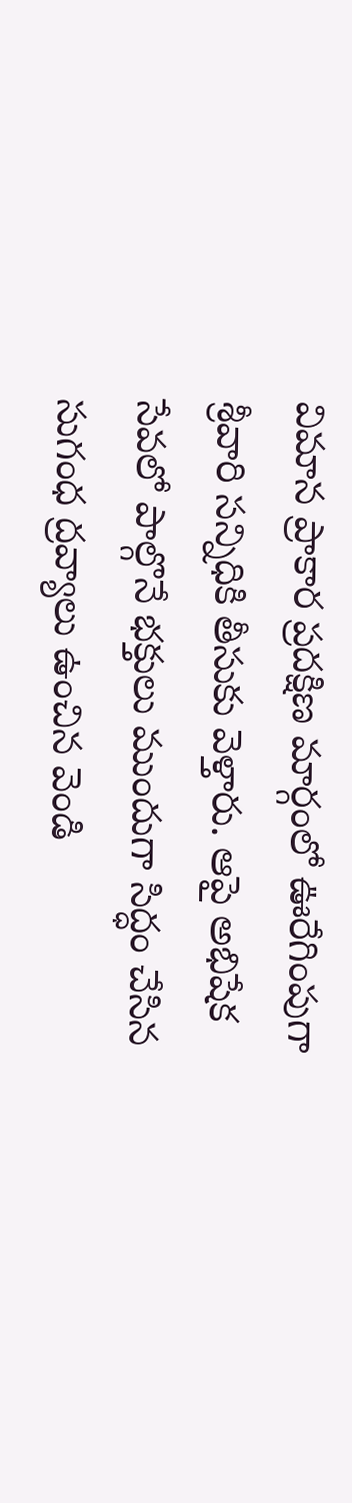విమాన ప్రాకార ప్రదక్షిణ మార్గంలో ఊరేగింపుగా శ్రీవారి సన్నిధికి తీసుకు వెళ్తారు. ఆపై అభిషేక సేవలో పాల్గొనే భక్తులు ముందుగా సిద్ధం చేసిన సుగంధ ద్రవ్యాలు ఉంచిన వెండి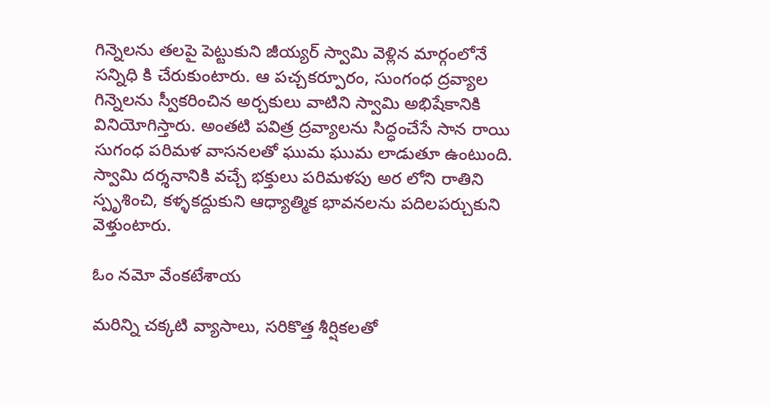గిన్నెలను తలపై పెట్టుకుని జీయ్యర్ స్వామి వెళ్లిన మార్గంలోనే సన్నిధి కి చేరుకుంటారు. ఆ పచ్చకర్పూరం, సుంగంధ ద్రవ్యాల గిన్నెలను స్వీకరించిన అర్చకులు వాటిని స్వామి అభిషేకానికి వినియోగిస్తారు. అంతటి పవిత్ర ద్రవ్యాలను సిద్ధంచేసే సాన రాయి సుగంధ పరిమళ వాసనలతో ఘుమ ఘుమ లాడుతూ ఉంటుంది. స్వామి దర్శనానికి వచ్చే భక్తులు పరిమళపు అర లోని రాతిని స్పృశించి, కళ్ళకద్దుకుని ఆధ్యాత్మిక భావనలను పదిలపర్చుకుని వెళ్తుంటారు.

ఓం నమో వేంకటేశాయ

మరిన్ని చక్కటి వ్యాసాలు, సరికొత్త శీర్షికలతో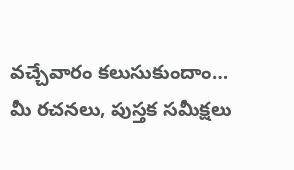వచ్చేవారం కలుసుకుందాం…
మీ రచనలు, పుస్తక సమీక్షలు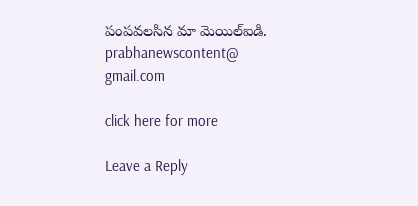పంపవలసిన మా మెయిల్ఐడి. prabhanewscontent@
gmail.com

click here for more

Leave a Reply